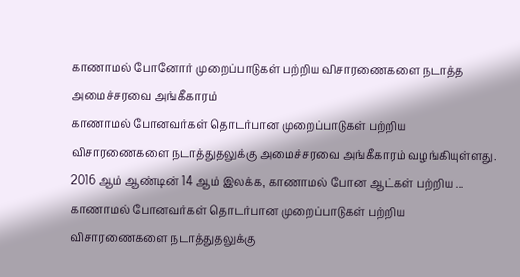காணாமல் போனோர் முறைப்பாடுகள் பற்றிய விசாரணைகளை நடாத்த அமைச்சரவை அங்கீகாரம்
காணாமல் போனவர்கள் தொடர்பான முறைப்பாடுகள் பற்றிய விசாரணைகளை நடாத்துதலுக்கு அமைச்சரவை அங்கீகாரம் வழங்கியுள்ளது. 2016 ஆம் ஆண்டின் 14 ஆம் இலக்க, காணாமல் போன ஆட்கள் பற்றிய ...
காணாமல் போனவர்கள் தொடர்பான முறைப்பாடுகள் பற்றிய விசாரணைகளை நடாத்துதலுக்கு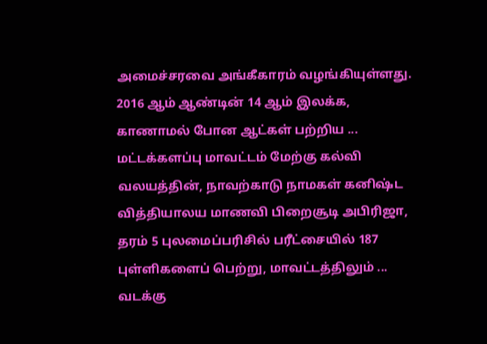அமைச்சரவை அங்கீகாரம் வழங்கியுள்ளது. 2016 ஆம் ஆண்டின் 14 ஆம் இலக்க, காணாமல் போன ஆட்கள் பற்றிய ...
மட்டக்களப்பு மாவட்டம் மேற்கு கல்வி வலயத்தின், நாவற்காடு நாமகள் கனிஷ்ட வித்தியாலய மாணவி பிறைசூடி அபிரிஜா, தரம் 5 புலமைப்பரிசில் பரீட்சையில் 187 புள்ளிகளைப் பெற்று, மாவட்டத்திலும் ...
வடக்கு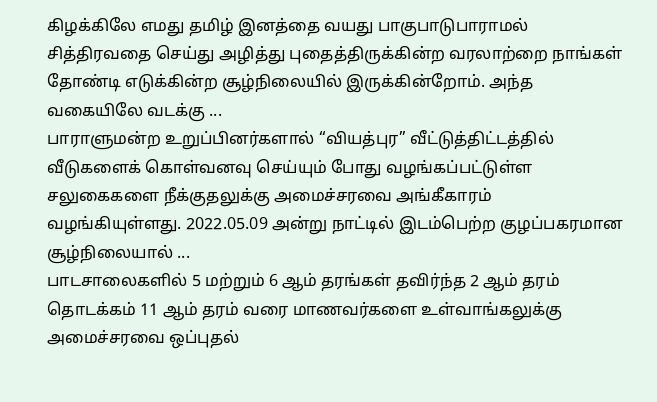கிழக்கிலே எமது தமிழ் இனத்தை வயது பாகுபாடுபாராமல் சித்திரவதை செய்து அழித்து புதைத்திருக்கின்ற வரலாற்றை நாங்கள் தோண்டி எடுக்கின்ற சூழ்நிலையில் இருக்கின்றோம். அந்த வகையிலே வடக்கு ...
பாராளுமன்ற உறுப்பினர்களால் “வியத்புர” வீட்டுத்திட்டத்தில் வீடுகளைக் கொள்வனவு செய்யும் போது வழங்கப்பட்டுள்ள சலுகைகளை நீக்குதலுக்கு அமைச்சரவை அங்கீகாரம் வழங்கியுள்ளது. 2022.05.09 அன்று நாட்டில் இடம்பெற்ற குழப்பகரமான சூழ்நிலையால் ...
பாடசாலைகளில் 5 மற்றும் 6 ஆம் தரங்கள் தவிர்ந்த 2 ஆம் தரம் தொடக்கம் 11 ஆம் தரம் வரை மாணவர்களை உள்வாங்கலுக்கு அமைச்சரவை ஒப்புதல்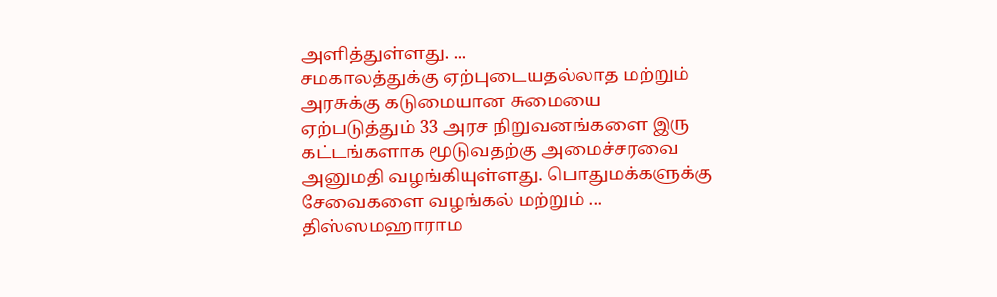அளித்துள்ளது. ...
சமகாலத்துக்கு ஏற்புடையதல்லாத மற்றும் அரசுக்கு கடுமையான சுமையை ஏற்படுத்தும் 33 அரச நிறுவனங்களை இரு கட்டங்களாக மூடுவதற்கு அமைச்சரவை அனுமதி வழங்கியுள்ளது. பொதுமக்களுக்கு சேவைகளை வழங்கல் மற்றும் ...
திஸ்ஸமஹாராம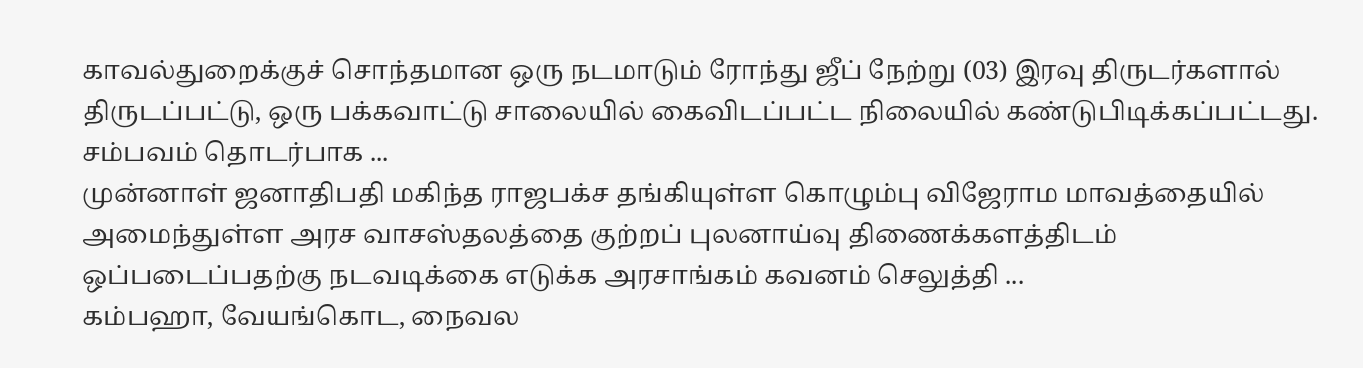காவல்துறைக்குச் சொந்தமான ஒரு நடமாடும் ரோந்து ஜீப் நேற்று (03) இரவு திருடர்களால் திருடப்பட்டு, ஒரு பக்கவாட்டு சாலையில் கைவிடப்பட்ட நிலையில் கண்டுபிடிக்கப்பட்டது. சம்பவம் தொடர்பாக ...
முன்னாள் ஜனாதிபதி மகிந்த ராஜபக்ச தங்கியுள்ள கொழும்பு விஜேராம மாவத்தையில் அமைந்துள்ள அரச வாசஸ்தலத்தை குற்றப் புலனாய்வு திணைக்களத்திடம் ஒப்படைப்பதற்கு நடவடிக்கை எடுக்க அரசாங்கம் கவனம் செலுத்தி ...
கம்பஹா, வேயங்கொட, நைவல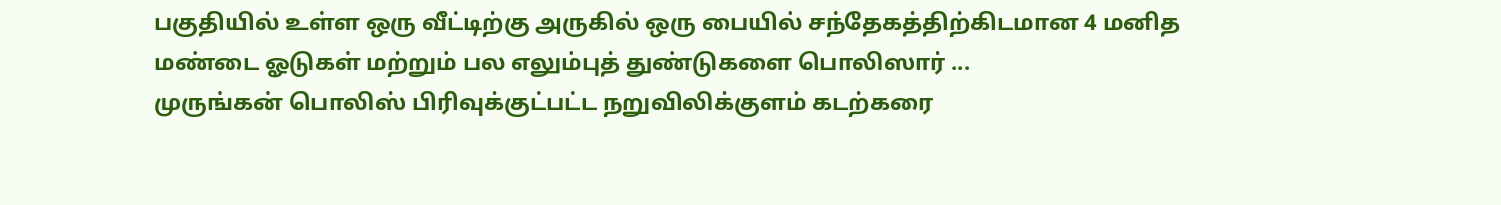பகுதியில் உள்ள ஒரு வீட்டிற்கு அருகில் ஒரு பையில் சந்தேகத்திற்கிடமான 4 மனித மண்டை ஓடுகள் மற்றும் பல எலும்புத் துண்டுகளை பொலிஸார் ...
முருங்கன் பொலிஸ் பிரிவுக்குட்பட்ட நறுவிலிக்குளம் கடற்கரை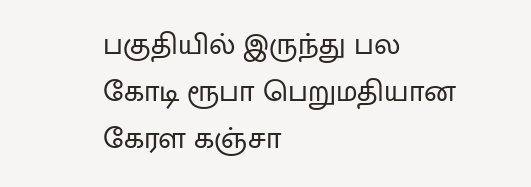பகுதியில் இருந்து பல கோடி ரூபா பெறுமதியான கேரள கஞ்சா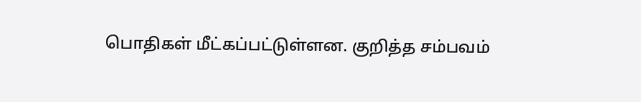பொதிகள் மீட்கப்பட்டுள்ளன. குறித்த சம்பவம்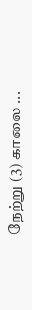நேற்று (3) காலை ...